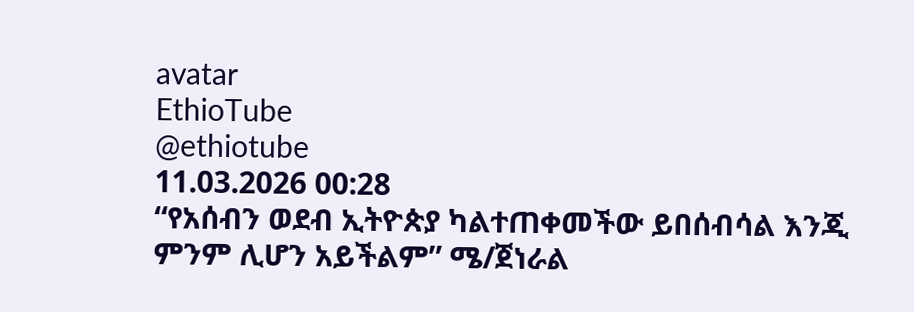avatar
EthioTube
@ethiotube
11.03.2026 00:28
“የአሰብን ወደብ ኢትዮጵያ ካልተጠቀመችው ይበሰብሳል እንጂ ምንም ሊሆን አይችልም” ሜ/ጀነራል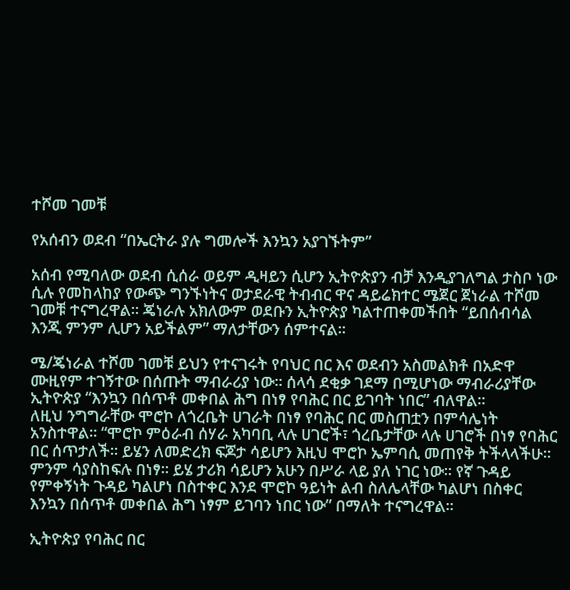ተሾመ ገመቹ

የአሰብን ወደብ “በኤርትራ ያሉ ግመሎች እንኳን አያገኙትም”

አሰብ የሚባለው ወደብ ሲሰራ ወይም ዲዛይን ሲሆን ኢትዮጵያን ብቻ እንዲያገለግል ታስቦ ነው ሲሉ የመከላከያ የውጭ ግንኙነትና ወታደራዊ ትብብር ዋና ዳይሬክተር ሜጀር ጀነራል ተሾመ ገመቹ ተናግረዋል። ጄነራሉ አክለውም ወደቡን ኢትዮጵያ ካልተጠቀመችበት “ይበሰብሳል እንጂ ምንም ሊሆን አይችልም” ማለታቸውን ሰምተናል።

ሜ/ጄነራል ተሾመ ገመቹ ይህን የተናገሩት የባህር በር እና ወደብን አስመልክቶ በአድዋ ሙዚየም ተገኝተው በሰጡት ማብራሪያ ነው። ሰላሳ ደቂቃ ገደማ በሚሆነው ማብራሪያቸው ኢትዮጵያ “እንኳን በሰጥቶ መቀበል ሕግ በነፃ የባሕር በር ይገባት ነበር” ብለዋል።
ለዚህ ንግግራቸው ሞሮኮ ለጎረቤት ሀገራት በነፃ የባሕር በር መስጠቷን በምሳሌነት አንስተዋል። “ሞሮኮ ምዕራብ ሰሃራ አካባቢ ላሉ ሀገሮች፣ ጎረቤታቸው ላሉ ሀገሮች በነፃ የባሕር በር ሰጥታለች። ይሄን ለመድረክ ፍጆታ ሳይሆን እዚህ ሞሮኮ ኤምባሲ መጠየቅ ትችላላችሁ። ምንም ሳያስከፍሉ በነፃ። ይሄ ታሪክ ሳይሆን አሁን በሥራ ላይ ያለ ነገር ነው። የኛ ጉዳይ የምቀኝነት ጉዳይ ካልሆነ በስተቀር እንደ ሞሮኮ ዓይነት ልብ ስለሌላቸው ካልሆነ በስቀር እንኳን በሰጥቶ መቀበል ሕግ ነፃም ይገባን ነበር ነው” በማለት ተናግረዋል።

ኢትዮጵያ የባሕር በር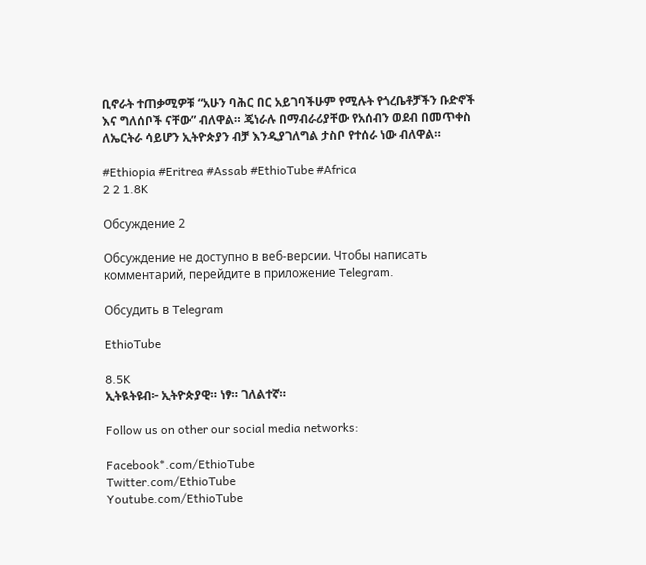ቢኖራት ተጠቃሚዎቹ “አሁን ባሕር በር አይገባችሁም የሚሉት የጎረቤቶቻችን ቡድኖች እና ግለሰቦች ናቸው” ብለዋል። ጄነራሉ በማብራሪያቸው የአሰብን ወደብ በመጥቀስ ለኤርትራ ሳይሆን ኢትዮጵያን ብቻ እንዲያገለግል ታስቦ የተሰራ ነው ብለዋል።

#Ethiopia #Eritrea #Assab #EthioTube #Africa
2 2 1.8K

Обсуждение 2

Обсуждение не доступно в веб-версии. Чтобы написать комментарий, перейдите в приложение Telegram.

Обсудить в Telegram

EthioTube

8.5K
ኢትዪትዩብ፦ ኢትዮጵያዊ። ነፃ። ገለልተኛ።

Follow us on other our social media networks:

Facebook*.com/EthioTube
Twitter.com/EthioTube
Youtube.com/EthioTube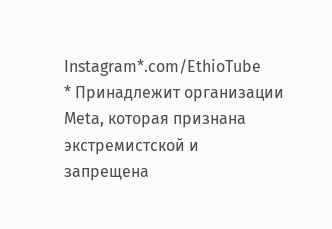Instagram*.com/EthioTube
* Принадлежит организации Meta, которая признана экстремистской и запрещена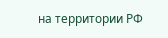на территории РФ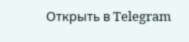Открыть в Telegram